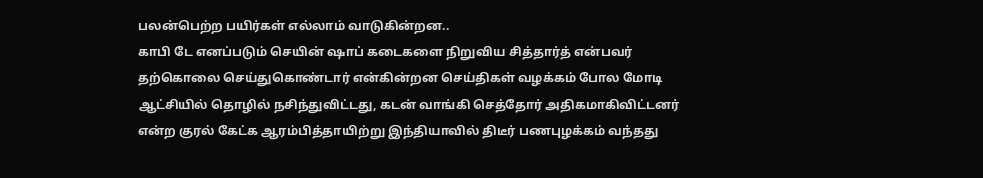பலன்பெற்ற பயிர்கள் எல்லாம் வாடுகின்றன..
காபி டே எனப்படும் செயின் ஷாப் கடைகளை நிறுவிய சித்தார்த் என்பவர் தற்கொலை செய்துகொண்டார் என்கின்றன செய்திகள் வழக்கம் போல மோடி ஆட்சியில் தொழில் நசிந்துவிட்டது, கடன் வாங்கி செத்தோர் அதிகமாகிவிட்டனர் என்ற குரல் கேட்க ஆரம்பித்தாயிற்று இந்தியாவில் திடீர் பணபுழக்கம் வந்தது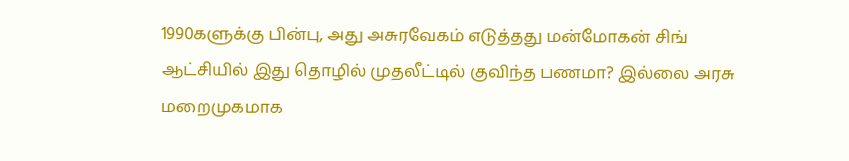1990களுக்கு பின்பு, அது அசுரவேகம் எடுத்தது மன்மோகன் சிங் ஆட்சியில் இது தொழில் முதலீட்டில் குவிந்த பணமா? இல்லை அரசு மறைமுகமாக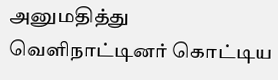அனுமதித்து வெளிநாட்டினர் கொட்டிய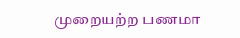முறையற்ற பணமா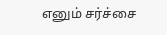எனும் சர்ச்சை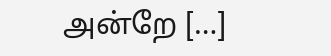அன்றே […]